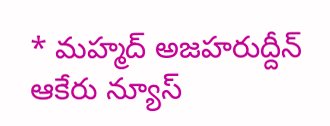* మహ్మద్ అజహరుద్దీన్
ఆకేరు న్యూస్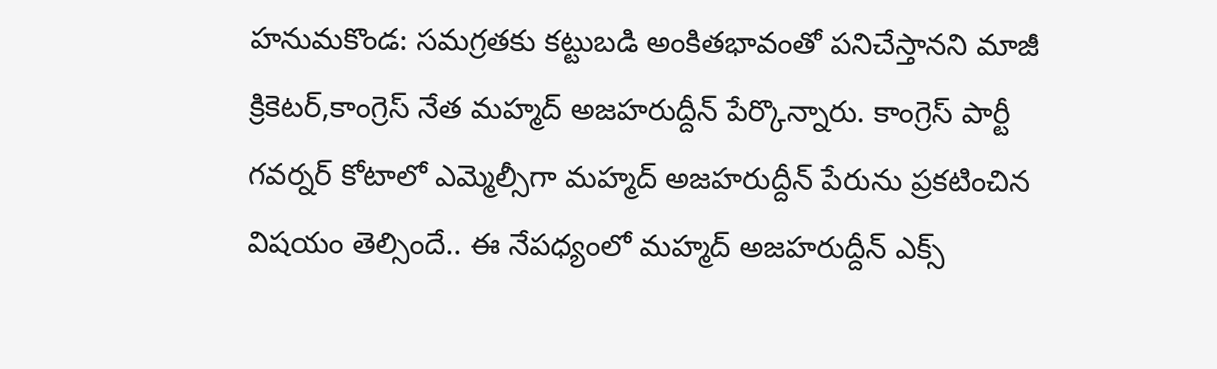హనుమకొండ: సమగ్రతకు కట్టుబడి అంకితభావంతో పనిచేస్తానని మాజీ క్రికెటర్,కాంగ్రెస్ నేత మహ్మద్ అజహరుద్దీన్ పేర్కొన్నారు. కాంగ్రెస్ పార్టీ గవర్నర్ కోటాలో ఎమ్మెల్సీగా మహ్మద్ అజహరుద్దీన్ పేరును ప్రకటించిన విషయం తెల్సిందే.. ఈ నేపధ్యంలో మహ్మద్ అజహరుద్దీన్ ఎక్స్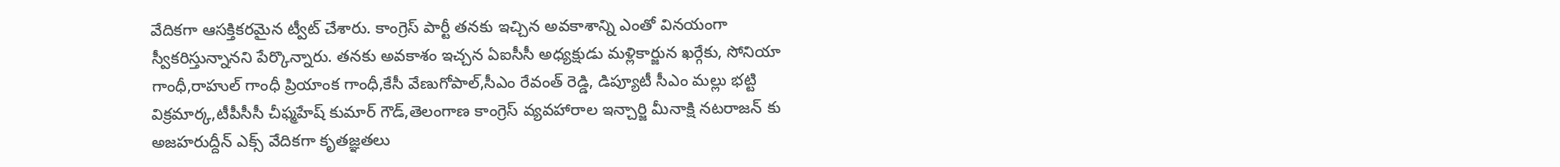వేదికగా ఆసక్తికరమైన ట్వీట్ చేశారు. కాంగ్రెస్ పార్టీ తనకు ఇచ్చిన అవకాశాన్ని ఎంతో వినయంగా స్వీకరిస్తున్నానని పేర్కొన్నారు. తనకు అవకాశం ఇచ్చన ఏఐసీసీ అధ్యక్షుడు మళ్లికార్జున ఖర్గేకు, సోనియా గాంధీ,రాహుల్ గాంధీ ప్రియాంక గాంధీ,కేసీ వేణుగోపాల్,సీఎం రేవంత్ రెడ్డి, డిప్యూటీ సీఎం మల్లు భట్టి విక్రమార్క,టీపీసీసీ చీఫ్మహేష్ కుమార్ గౌడ్,తెలంగాణ కాంగ్రెస్ వ్యవహారాల ఇన్చార్జి మీనాక్షి నటరాజన్ కు అజహరుద్దీన్ ఎక్స్ వేదికగా కృతజ్ఞతలు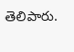తెలిపారు.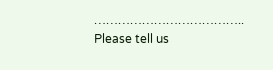………………………………..
Please tell us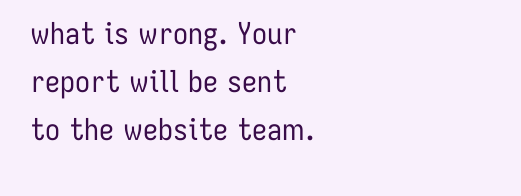what is wrong. Your report will be sent to the website team.